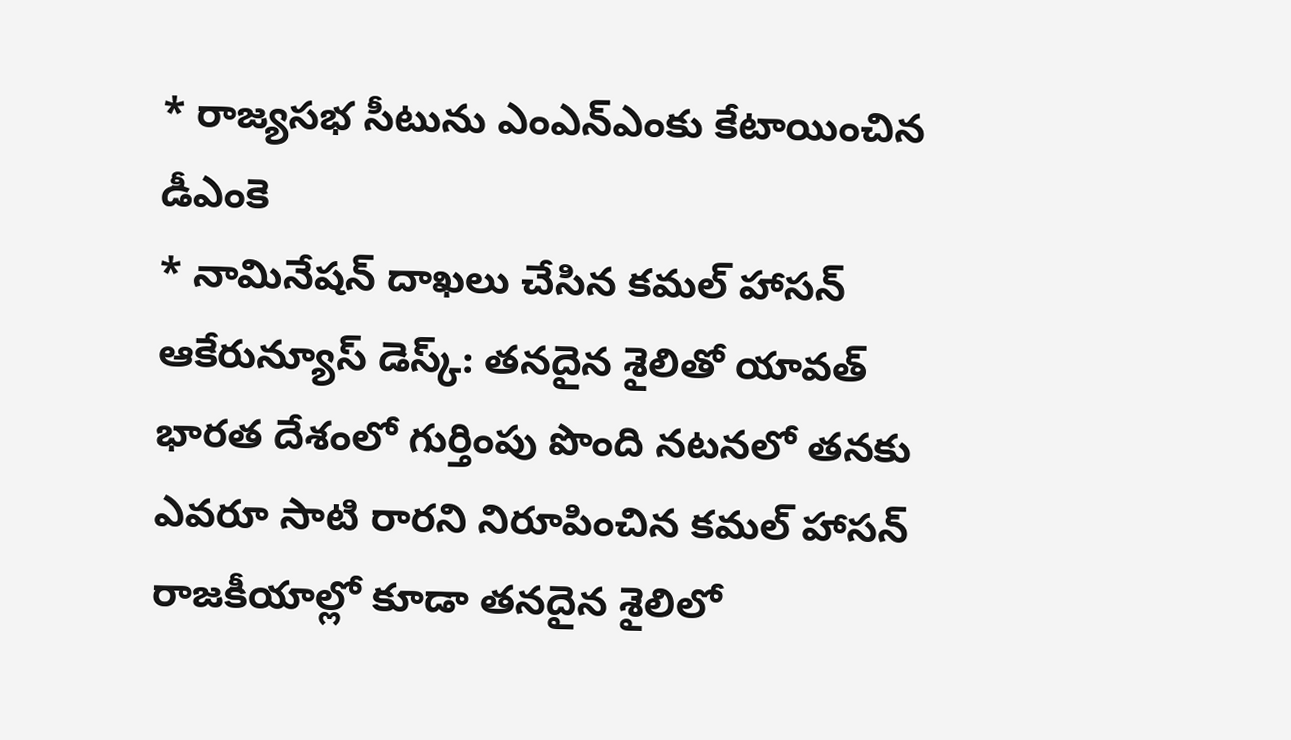* రాజ్యసభ సీటును ఎంఎన్ఎంకు కేటాయించిన డీఎంకె
* నామినేషన్ దాఖలు చేసిన కమల్ హాసన్
ఆకేరున్యూస్ డెస్క్: తనదైన శైలితో యావత్ భారత దేశంలో గుర్తింపు పొంది నటనలో తనకు ఎవరూ సాటి రారని నిరూపించిన కమల్ హాసన్ రాజకీయాల్లో కూడా తనదైన శైలిలో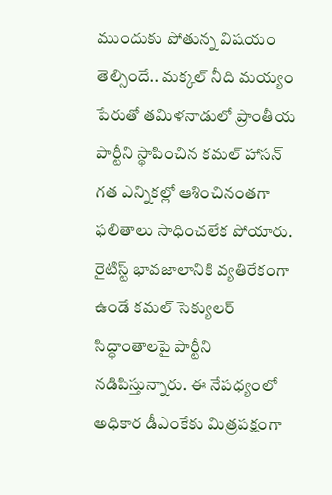ముందుకు పోతున్న విషయం తెల్సిందే.. మక్కల్ నీది మయ్యం పేరుతో తమిళనాడులో ప్రాంతీయ పార్టీని స్థాపించిన కమల్ హాసన్ గత ఎన్నికల్లో ఆశించినంతగా ఫలితాలు సాధించలేక పోయారు. రైటిస్ట్ భావజాలానికి వ్యతిరేకంగా ఉండే కమల్ సెక్యులర్ సిద్ధాంతాలపై పార్టీని నడిపిస్తున్నారు. ఈ నేపధ్యంలో అధికార డీఎంకేకు మిత్రపక్షంగా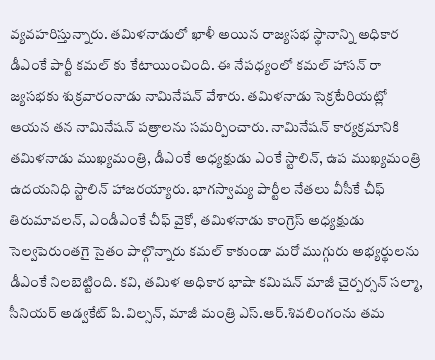వ్యవహరిస్తున్నారు. తమిళనాడులో ఖాళీ అయిన రాజ్యసభ స్థానాన్ని అధికార డీఎంకే పార్టీ కమల్ కు కేటాయించింది. ఈ నేపధ్యంలో కమల్ హాసన్ రా జ్యసభకు శుక్రవారంనాడు నామినేషన్ వేశారు. తమిళనాడు సెక్రటేరియట్లో ఆయన తన నామినేషన్ పత్రాలను సమర్పించారు. నామినేషన్ కార్యక్రమానికి తమిళనాడు ముఖ్యమంత్రి, డీఎంకే అధ్యక్షుడు ఎంకే స్టాలిన్, ఉప ముఖ్యమంత్రి ఉదయనిధి స్టాలిన్ హాజరయ్యారు. భాగస్వామ్య పార్టీల నేతలు వీసీకే చీఫ్ తిరుమావలన్, ఎండీఎంకే చీఫ్ వైకో, తమిళనాడు కాంగ్రెస్ అధ్యక్షుడు సెల్వపెరుంతగై సైతం పాల్గొన్నారు కమల్ కాకుండా మరో ముగ్గురు అభ్యర్థులను డీఎంకే నిలబెట్టింది. కవి, తమిళ అధికార భాషా కమిషన్ మాజీ చైర్పర్సన్ సల్మా, సీనియర్ అడ్వకేట్ పి.విల్సన్, మాజీ మంత్రి ఎస్.ఆర్.శివలింగంను తమ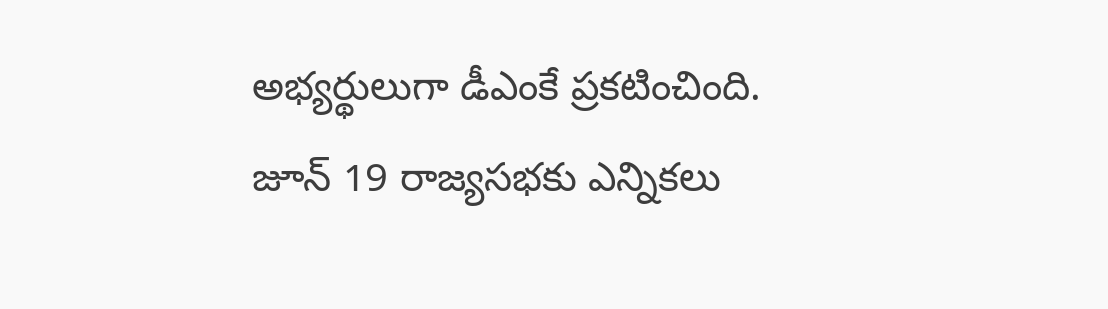అభ్యర్థులుగా డీఎంకే ప్రకటించింది. జూన్ 19 రాజ్యసభకు ఎన్నికలు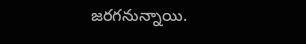జరగనున్నాయి.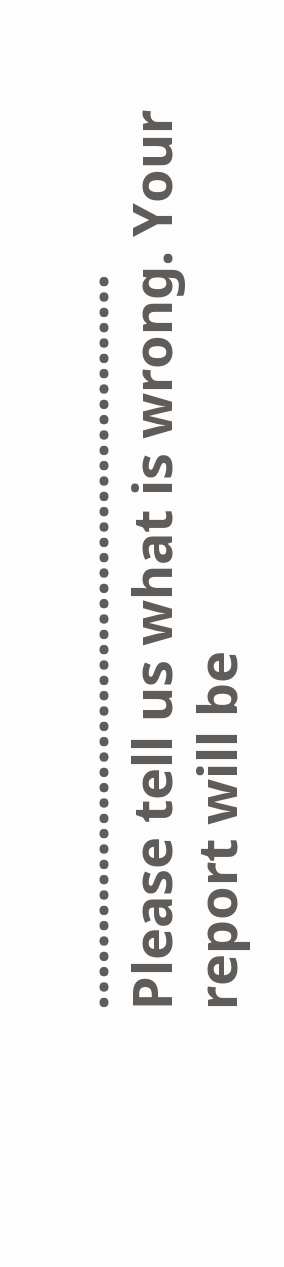…………………………………………
Please tell us what is wrong. Your report will be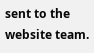sent to the website team.